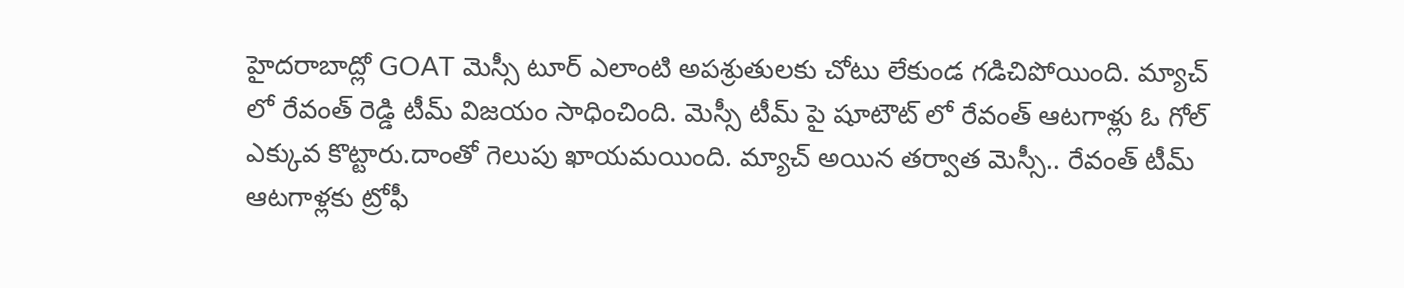హైదరాబాద్లో GOAT మెస్సీ టూర్ ఎలాంటి అపశ్రుతులకు చోటు లేకుండ గడిచిపోయింది. మ్యాచ్ లో రేవంత్ రెడ్డి టీమ్ విజయం సాధించింది. మెస్సీ టీమ్ పై షూటౌట్ లో రేవంత్ ఆటగాళ్లు ఓ గోల్ ఎక్కువ కొట్టారు.దాంతో గెలుపు ఖాయమయింది. మ్యాచ్ అయిన తర్వాత మెస్సీ.. రేవంత్ టీమ్ ఆటగాళ్లకు ట్రోఫీ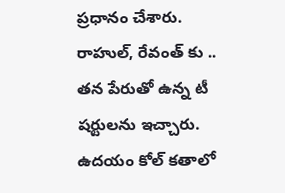ప్రధానం చేశారు. రాహుల్, రేవంత్ కు .. తన పేరుతో ఉన్న టీ షర్టులను ఇచ్చారు.
ఉదయం కోల్ కతాలో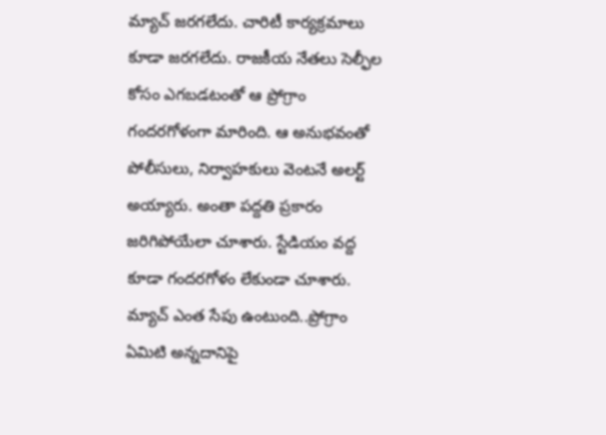మ్యాచ్ జరగలేదు. చారిటీ కార్యక్రమాలు కూడా జరగలేదు. రాజకీయ నేతలు సెల్ఫీల కోసం ఎగబడటంతో ఆ ప్రోగ్రాం గందరగోళంగా మారింది. ఆ అనుభవంతో పోలీసులు, నిర్వాహకులు వెంటనే అలర్ట్ అయ్యారు. అంతా పద్దతి ప్రకారం జరిగిపోయేలా చూశారు. స్టేడియం వద్ద కూడా గందరగోళం లేకుండా చూశారు. మ్యాచ్ ఎంత సేపు ఉంటుంది..ప్రోగ్రాం ఏమిటి అన్నదానిపై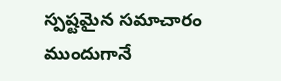స్పష్టమైన సమాచారం ముందుగానే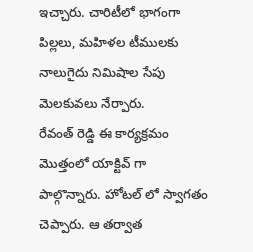ఇచ్చారు. చారిటీలో భాగంగా పిల్లలు, మహిళల టీములకు నాలుగైదు నిమిషాల సేపు మెలకువలు నేర్పారు.
రేవంత్ రెడ్డి ఈ కార్యక్రమం మొత్తంలో యాక్టివ్ గా పాల్గొన్నారు. హోటల్ లో స్వాగతం చెప్పారు. ఆ తర్వాత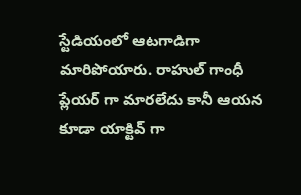స్టేడియంలో ఆటగాడిగా మారిపోయారు. రాహుల్ గాంధీ ప్లేయర్ గా మారలేదు కానీ ఆయన కూడా యాక్టివ్ గా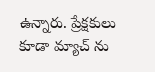ఉన్నారు. ప్రేక్షకులు కూడా మ్యాచ్ ను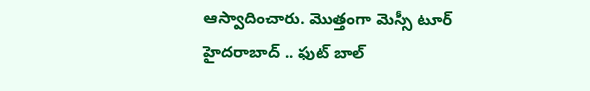ఆస్వాదించారు. మొత్తంగా మెస్సీ టూర్ హైదరాబాద్ .. ఫుట్ బాల్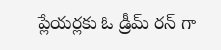ప్లేయర్లకు ఓ డ్రీమ్ రన్ గా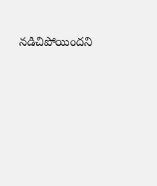నడిచిపోయిందని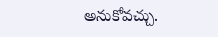అనుకోవచ్చు.